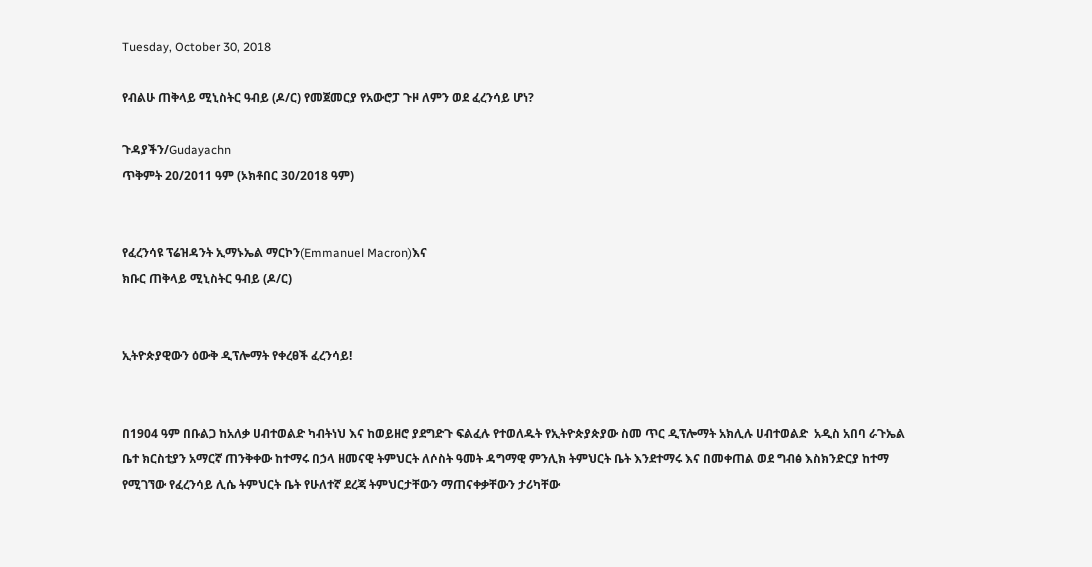Tuesday, October 30, 2018

የብልሁ ጠቅላይ ሚኒስትር ዓብይ (ዶ/ር) የመጀመርያ የአውሮፓ ጉዞ ለምን ወደ ፈረንሳይ ሆነ?

ጉዳያችን/Gudayachn
ጥቅምት 20/2011 ዓም (ኦክቶበር 30/2018 ዓም)


የፈረንሳዩ ፕሬዝዳንት ኢማኑኤል ማርኮን(Emmanuel Macron)እና
ክቡር ጠቅላይ ሚኒስትር ዓብይ (ዶ/ር)


ኢትዮጵያዊውን ዕውቅ ዲፕሎማት የቀረፀች ፈረንሳይ!


በ1904 ዓም በቡልጋ ከአለቃ ሀብተወልድ ካብትነህ እና ከወይዘሮ ያደግድጉ ፍልፈሉ የተወለዱት የኢትዮጵያጵያው ስመ ጥር ዲፕሎማት አክሊሉ ሀብተወልድ  አዲስ አበባ ራጉኤል ቤተ ክርስቲያን አማርኛ ጠንቅቀው ከተማሩ በኃላ ዘመናዊ ትምህርት ለሶስት ዓመት ዳግማዊ ምንሊክ ትምህርት ቤት እንደተማሩ እና በመቀጠል ወደ ግብፅ እስክንድርያ ከተማ የሚገኘው የፈረንሳይ ሊሴ ትምህርት ቤት የሁለተኛ ደረጃ ትምህርታቸውን ማጠናቀቃቸውን ታሪካቸው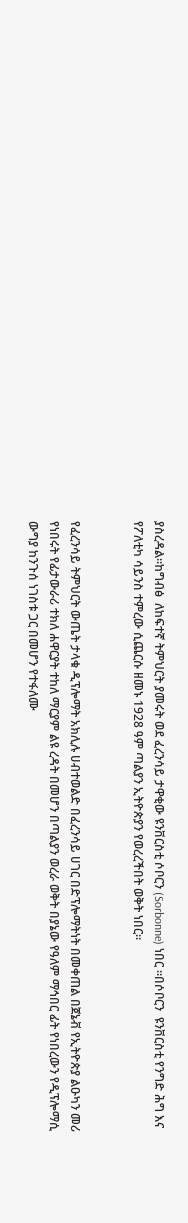ያስረዳል።ከግብፅ  ለከፍተኛ ትምህርት ያመሩት ወደ ፈረንሳይ ታዋቂው ዩንቨርስቲ ሶቦርን (Sorbonne) ነበር ።በሶቦርን  ዩንቨርስቲ የንግድ ሕግ እና የፖለቲካ ሳይንስ ተምረው ሲጨርሱ ዘመኑ 1928 ዓም ጣልያን ኢትዮጵያን የወረረችበት ወቅት ነበር።


የፈረንሳይ ትምህርት ውጤት ታላቁ ዲፕሎማት አክሊሉ ሀብተወልድ በፈረንሳይ ሀገር በድፕሎማትነት በመቀጠል በጀኔቭ የኢትዮጵያ ልዑካን መሪ የነበሩት የፊታውራሪ ተክለ ሐዋርያት ተከለ ማርያም ልዩ ረዳት በመሆን በጣልያን ወረራ ወቅት በያኔው የዓለም ማኅበር ፊት የነበረውን የዲፕሎማሲ ውግያ ከንጉሰ ነገስቱ ጋር በመሆን የተፋለሙ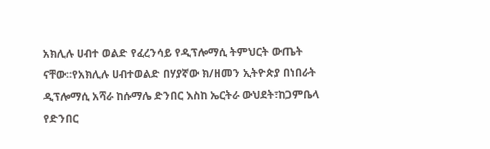አክሊሉ ሀብተ ወልድ የፈረንሳይ የዲፕሎማሲ ትምህርት ውጤት ናቸው።የአክሊሉ ሀብተወልድ በሃያኛው ክ/ዘመን ኢትዮጵያ በነበራት ዲፕሎማሲ አሻራ ከሱማሌ ድንበር እስከ ኤርትራ ውህደት፣ከጋምቤላ የድንበር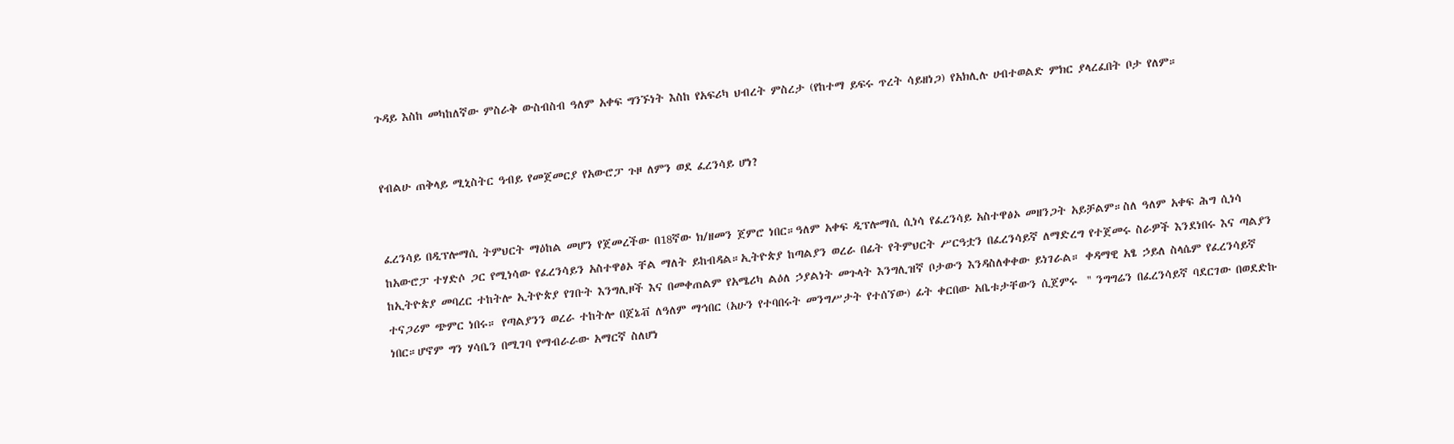ጉዳይ እስከ መካከለኛው ምስራቅ ውስብስብ ዓለም አቀፍ ግንኙነት እስከ የአፍሪካ ህብረት ምስረታ (የከተማ ይፍሩ ጥረት ሳይዘነጋ) የአክሊሉ ሀብተወልድ ምክር ያላረፈበት ቦታ የለም።


የብልሁ ጠቅላይ ሚኒስትር ዓብይ የመጀመርያ የአውሮፓ ጉዞ ለምን ወደ ፈረንሳይ ሆነ?


ፈረንሳይ በዲፕሎማሲ ትምህርት ማዕከል መሆን የጀመረችው በ18ኛው ክ/ዘመን ጀምሮ ነበር።ዓለም አቀፍ ዲፕሎማሲ ሲነሳ የፈረንሳይ አስተዋፅኦ መዘንጋት አይቻልም።ስለ ዓለም አቀፍ ሕግ ሲነሳ ከአውሮፓ ተሃድሶ ጋር የሚነሳው የፈረንሳይን አስተዋፅኦ ቸል ማለት ይከብዳል።ኢትዮጵያ ከጣልያን ወረራ በፊት የትምህርት ሥርዓቷን በፈረንሳይኛ ለማድረግ የተጀመሩ ስራዎች እንደነበሩ እና ጣልያን ከኢትዮጵያ መባረር ተከትሎ ኢትዮጵያ የገቡት እንግሊዞች እና በመቀጠልም የአሜሪካ ልዕለ ኃያልነት መጉላት እንግሊዝኛ ቦታውን እንዳስለቀቀው ይነገራል። ቀዳማዊ አፄ ኃይለ ስላሴም የፈረንሳይኛ ተናጋሪም ጭምር ነበሩ። የጣልያንን ወረራ ተከትሎ በጀኔቭ ለዓለም ማኅበር (አሁን የተባበሩት መንግሥታት የተሰኘው) ፊት ቀርበው አቤቱታቸውን ሲጀምሩ  '' ንግግሬን በፈረንሳይኛ ባደርገው በወደድኩ ነበር።ሆኖም ግን ሃሳቤን በሚገባ የማብራራው አማርኛ ስለሆነ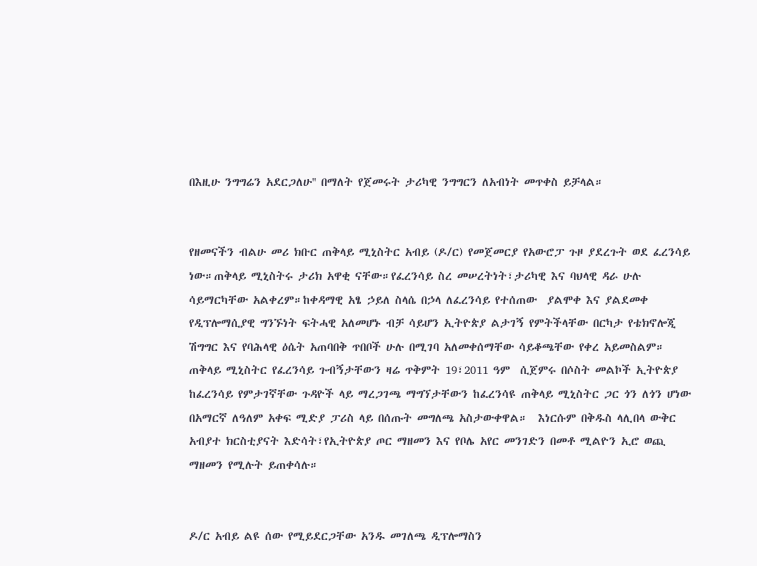በእዚሁ ንግግሬን አደርጋለሁ'' በማለት የጀመሩት ታሪካዊ ንግግርን ለአብነት መጥቀስ ይቻላል።


የዘመናችን ብልሁ መሪ ክቡር ጠቅላይ ሚኒስትር አብይ (ዶ/ር) የመጀመርያ የአውሮፓ ጉዞ ያደረጉት ወደ ፈረንሳይ ነው።ጠቅላይ ሚኒስትሩ ታሪክ አዋቂ ናቸው።የፈረንሳይ ስረ መሠረትነት፣ታሪካዊ እና ባህላዊ ዳራ ሁሉ ሳይማርካቸው አልቀረም።ከቀዳማዊ አፄ ኃይለ ስላሴ በኃላ ለፈረንሳይ የተሰጠው  ያልሞቀ እና ያልደመቀ የዲፕሎማሲያዊ ግንኙነት ፍትሓዊ አለመሆኑ ብቻ ሳይሆን ኢትዮጵያ ልታገኝ የምትችላቸው በርካታ የቴክኖሎጂ ሽግግር እና የባሕላዊ ዕሴት አጠባበቅ ጥበቦች ሁሉ በሚገባ አለመቀሰማቸው ሳይቆጫቸው የቀረ አይመስልም። ጠቅላይ ሚኒስትር የፈረንሳይ ጉብኝታቸውን ዛሬ ጥቅምት 19፣2011 ዓም  ሲጀምሩ በሶስት መልኮች ኢትዮጵያ  ከፈረንሳይ የምታገኛቸው ጉዳዮች ላይ ማረጋገጫ ማግኘታቸውን ከፈረንሳዩ ጠቅላይ ሚኒስትር ጋር ጎን ለጎን ሆነው በአማርኛ ለዓለም አቀፍ ሚድያ ፓሪስ ላይ በሰጡት መግለጫ አስታውቀዋል።  እነርሱም በቅዱስ ላሊበላ ውቅር አብያተ ክርስቲያናት እድሳት፣የኢትዮጵያ ጦር ማዘመን እና የቦሌ አየር መንገድን በመቶ ሚልዮን ኢሮ ወጪ ማዘመን የሚሉት ይጠቀሳሉ።


ዶ/ር አብይ ልዩ ሰው የሚይደርጋቸው አንዱ መገለጫ ዲፕሎማስን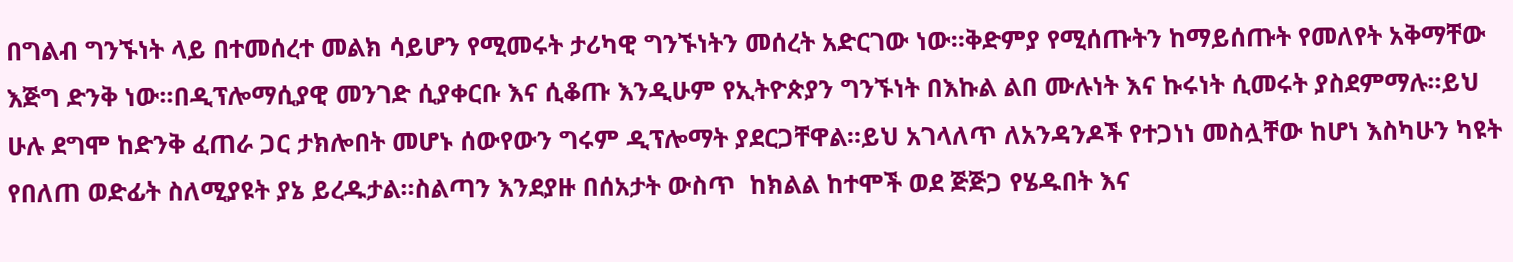በግልብ ግንኙነት ላይ በተመሰረተ መልክ ሳይሆን የሚመሩት ታሪካዊ ግንኙነትን መሰረት አድርገው ነው።ቅድምያ የሚሰጡትን ከማይሰጡት የመለየት አቅማቸው እጅግ ድንቅ ነው።በዲፕሎማሲያዊ መንገድ ሲያቀርቡ እና ሲቆጡ እንዲሁም የኢትዮጵያን ግንኙነት በእኩል ልበ ሙሉነት እና ኩሩነት ሲመሩት ያስደምማሉ።ይህ ሁሉ ደግሞ ከድንቅ ፈጠራ ጋር ታክሎበት መሆኑ ሰውየውን ግሩም ዲፕሎማት ያደርጋቸዋል።ይህ አገላለጥ ለአንዳንዶች የተጋነነ መስሏቸው ከሆነ እስካሁን ካዩት የበለጠ ወድፊት ስለሚያዩት ያኔ ይረዱታል።ስልጣን እንደያዙ በሰአታት ውስጥ  ከክልል ከተሞች ወደ ጅጅጋ የሄዱበት እና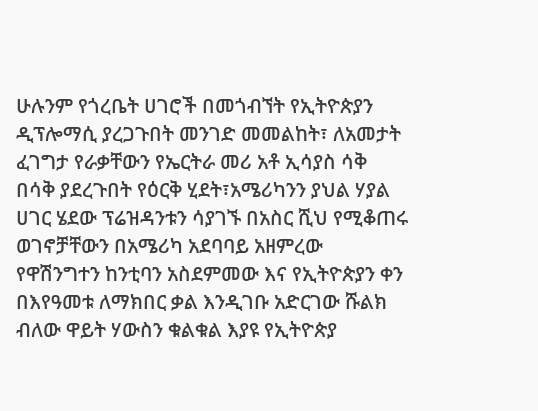ሁሉንም የጎረቤት ሀገሮች በመጎብኘት የኢትዮጵያን ዲፕሎማሲ ያረጋጉበት መንገድ መመልከት፣ ለአመታት ፈገግታ የራቃቸውን የኤርትራ መሪ አቶ ኢሳያስ ሳቅ በሳቅ ያደረጉበት የዕርቅ ሂደት፣አሜሪካንን ያህል ሃያል ሀገር ሄደው ፕሬዝዳንቱን ሳያገኙ በአስር ሺህ የሚቆጠሩ ወገኖቻቸውን በአሜሪካ አደባባይ አዘምረው የዋሽንግተን ከንቲባን አስደምመው እና የኢትዮጵያን ቀን በእየዓመቱ ለማክበር ቃል እንዲገቡ አድርገው ሹልክ ብለው ዋይት ሃውስን ቁልቁል እያዩ የኢትዮጵያ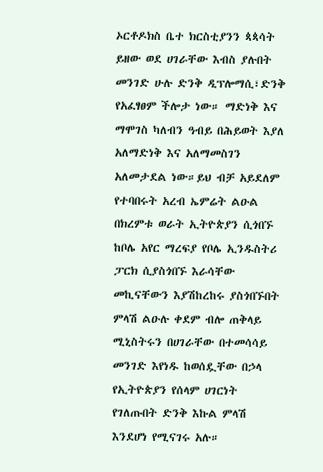ኦርቶዶክስ ቤተ ክርስቲያንን ጳጳሳት ይዘው ወደ ሀገራቸው እብስ ያሉበት መንገድ ሁሉ ድንቅ ዲፕሎማሲ፣ድንቅ የአፈፃፀም ችሎታ ነው። ማድነቅ እና ማሞገስ ካለብን ዓብይ በሕይወት እያለ አለማድነቅ እና አለማመስገን አለመታደል ነው።ይህ ብቻ አይደለም የተባበሩት አረብ ኤምሬት ልዑል በክረምቱ ወራት ኢትዮጵያን ሲጎበኙ ከቦሌ አየር ማረፍያ የቦሌ ኢንዱስትሪ ፓርክ ሲያስጎበኙ እራሳቸው መኪናቸውን እያሽከረከሩ ያስጎበኙበት ምላሽ ልዑሉ ቀደም ብሎ ጠቅላይ ሚኒስትሩን በሀገራቸው በተመሳሳይ መንገድ እየነዱ ከወሰዷቸው በኃላ የኢትዮጵያን የሰላም ሀገርነት የገለጡበት ድንቅ እኩል ምላሽ እንደሆነ የሚናገሩ አሉ።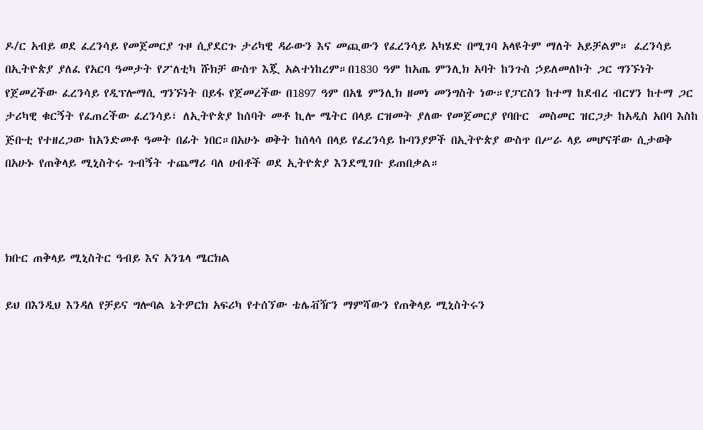ዶ/ር አብይ ወደ ፈረንሳይ የመጀመርያ ጉዞ ሲያደርጉ ታሪካዊ ዳራውን እና መጪውን የፈረንሳይ አካሄድ በሚገባ አላዩትም ማለት አይቻልም። ፈረንሳይ በኢትዮጵያ ያለፈ የአርባ ዓመታት የፖለቲካ ሹክቻ ውስጥ እጇ አልተነከረም።በ1830 ዓም ከአጤ ምንሊክ አባት ከንጉስ ኃይለመለኮት ጋር ግንኙነት የጀመረችው ፈረንሳይ የዲፕሎማሲ ግንኙነት በይፋ የጀመረችው በ1897 ዓም በአፄ ምንሊክ ዘመነ መንግስት ነው።የፓርስን ከተማ ከደብረ ብርሃን ከተማ ጋር  ታሪካዊ ቁርኝት የፈጠረችው ፈረንሳይ፣ ለኢትዮጵያ ከሰባት መቶ ኪሎ ሜትር በላይ ርዝመት ያለው የመጀመርያ የባቡር  መስመር ዝርጋታ ከአዲስ አበባ እስከ ጅቡቲ የተዘረጋው ከአንድመቶ ዓመት በፊት ነበር።በአሁኑ ወቅት ከሰላሳ በላይ የፈረንሳይ ኩባንያዎች በኢትዮጵያ ውስጥ በሥራ ላይ መሆናቸው ሲታወቅ በአሁኑ የጠቅላይ ሚኒስትሩ ጉብኝት ተጨማሪ ባለ ሀብቶች ወደ ኢትዮጵያ እንደሚገቡ ይጠበቃል።



ክቡር ጠቅላይ ሚኒስትር ዓብይ እና አንጌላ ሜርክል

ይህ በእንዲህ እንዳለ የቻይና ግሎባል ኔትዎርክ አፍሪካ የተሰኘው ቴሌቭዥን ማምሻውን የጠቅላይ ሚኒስትሩን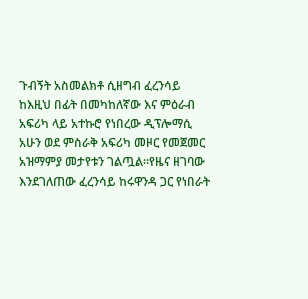ጉብኝት አስመልክቶ ሲዘግብ ፈረንሳይ ከእዚህ በፊት በመካከለኛው እና ምዕራብ አፍሪካ ላይ አተኩሮ የነበረው ዲፕሎማሲ አሁን ወደ ምስራቅ አፍሪካ መዞር የመጀመር አዝማምያ መታየቱን ገልጧል።የዜና ዘገባው እንደገለጠው ፈረንሳይ ከሩዋንዳ ጋር የነበራት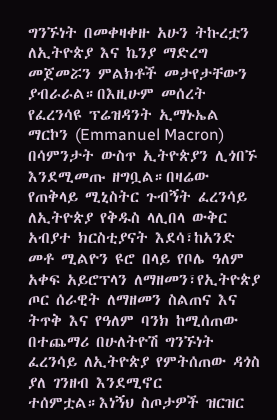ግንኙነት በመቀዛቀዙ አሁን ትኩረቷን ለኢትዮጵያ እና ኬንያ ማድረግ መጀመሯን ምልክቶች መታየታቸውን ያብራራል።በእዚሁም መሰረት የፈረንሳዩ ፕሬዝዳንት ኢማኑኤል ማርኮን (Emmanuel Macron) በሳምንታት ውስጥ ኢትዮጵያን ሊጎበኙ እንደሚመጡ ዘግቧል።በዛሬው የጠቅላይ ሚኒስትር ጉብኝት ፈረንሳይ ለኢትዮጵያ የቅዱስ ላሊበላ ውቅር አብያተ ክርስቲያናት እደሳ፣ከአንድ መቶ ሚልዮን ዩሮ በላይ የቦሌ ዓለም አቀፍ አይሮፕላን ለማዘመን፣የኢትዮጵያ ጦር ሰራዊት ለማዘመን ስልጠና እና ትጥቅ እና የዓለም ባንክ ከሚሰጠው በተጨማሪ በሁለትዮሽ ግንኙነት ፈረንሳይ ለኢትዮጵያ የምትሰጠው ዳጎስ ያለ ገንዘብ እንደሚኖር ተሰምቷል።እነኝህ ስጦታዎች ዝርዝር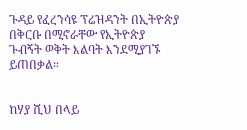ጉዳይ የፈረንሳዩ ፕሬዝዳንት በኢትዮጵያ በቅርቡ በሚኖራቸው የኢትዮጵያ ጉብኝት ወቅት እልባት እንደሚያገኙ ይጠበቃል።


ከሃያ ሺህ በላይ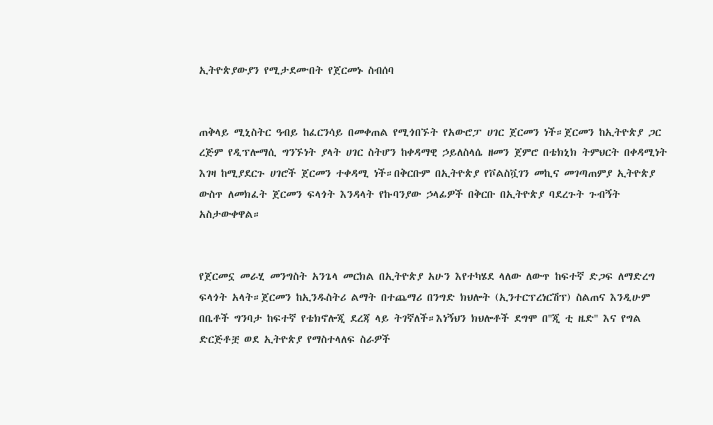ኢትዮጵያውያን የሚታደሙበት የጀርመኑ ስብሰባ


ጠቅላይ ሚኒስትር ዓብይ ከፈርንሳይ በመቀጠል የሚጎበኙት የአውሮፓ ሀገር ጀርመን ነች።ጀርመን ከኢትዮጵያ ጋር ረጅም የዲፕሎማሲ ግንኙነት ያላት ሀገር ስትሆን ከቀዳማዊ ኃይለስላሴ ዘመን ጀምሮ በቴክኒክ ትምህርት በቀዳሚነት እገዛ ከሚያደርጉ ሀገሮች ጀርመን ተቀዳሚ ነች።በቅርቡም በኢትዮጵያ የቮልስቯገን መኪና መገጣጠምያ ኢትዮጵያ ውስጥ ለመክፈት ጀርመን ፍላጎት እንዳላት የኩባንያው ኃላፊዎች በቅርቡ በኢትዮጵያ ባደረጉት ጉብኝት አስታውቀዋል።


የጀርመኗ መራሂ መንግስት አንጌላ መርክል በኢትዮጵያ አሁን እየተካሄደ ላለው ለውጥ ከፍተኛ ድጋፍ ለማድረግ ፍላጎት አላት።ጀርመን ከኢንዱስትሪ ልማት በተጨማሪ በንግድ ክህሎት (ኢንተርፕረነርሽፕ) ስልጠና እንዲሁም በቤቶች ግንባታ ከፍተኛ የቴክኖሎጂ ደረጃ ላይ ትገኛለች።እነኝህን ክህሎቶች ደግሞ በ''ጂ ቲ ዜድ'' እና የግል ድርጅቶቿ ወደ ኢትዮጵያ የማስተላለፍ ስራዎች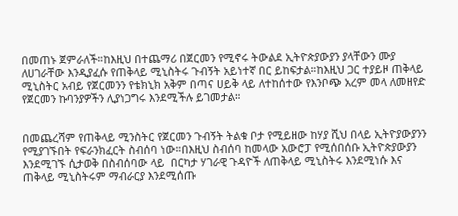በመጠኑ ጀምራለች።ከእዚህ በተጨማሪ በጀርመን የሚኖሩ ትውልደ ኢትዮጵያውያን ያላቸውን ሙያ ለሀገራቸው እንዲያፈሱ የጠቅላይ ሚኒስትሩ ጉብኝት አይነተኛ በር ይከፍታል።ከእዚህ ጋር ተያይዞ ጠቅላይ ሚኒስትር አብይ የጀርመንን የቴክኒክ አቅም በጣና ሀይቅ ላይ ለተከሰተው የእንቦጭ አረም መላ ለመዘየድ የጀርመን ኩባንያዎችን ሊያነጋግሩ እንደሚችሉ ይገመታል።


በመጨረሻም የጠቅላይ ሚንስትር የጀርመን ጉብኝት ትልቁ ቦታ የሚይዘው ከሃያ ሺህ በላይ ኢትዮያውያንን የሚያገኙበት የፍራንክፈርት ስብሰባ ነው።በእዚህ ስብሰባ ከመላው አውሮፓ የሚሰበሰቡ ኢትዮጵያውያን እንደሚገኙ ሲታወቅ በስብሰባው ላይ  በርካታ ሃገራዊ ጉዳዮች ለጠቅላይ ሚኒስትሩ እንደሚነሱ እና ጠቅላይ ሚኒስትሩም ማብራርያ እንደሚሰጡ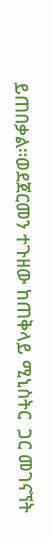ይጠበቃል።ወደጀርመን ተጉዘው ከጠቅላይ ሚኒስትር  ጋር መገናኘት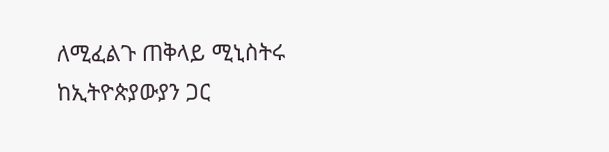ለሚፈልጉ ጠቅላይ ሚኒስትሩ ከኢትዮጵያውያን ጋር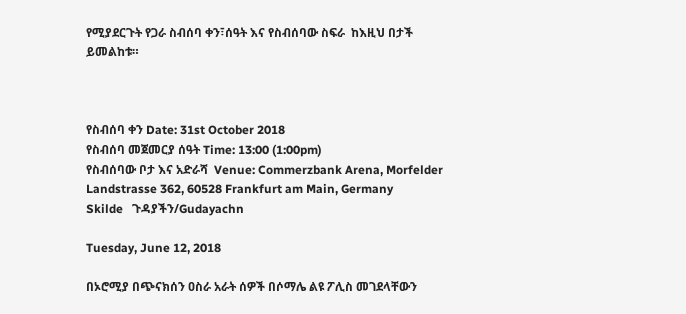የሚያደርጉት የጋራ ስብሰባ ቀን፣ሰዓት እና የስብሰባው ስፍራ  ከእዚህ በታች ይመልከቱ።



የስብሰባ ቀን Date: 31st October 2018
የስብሰባ መጀመርያ ሰዓት Time: 13:00 (1:00pm)
የስብሰባው ቦታ እና አድራሻ  Venue: Commerzbank Arena, Morfelder Landstrasse 362, 60528 Frankfurt am Main, Germany
Skilde   ጉዳያችን/Gudayachn

Tuesday, June 12, 2018

በኦሮሚያ በጭናክሰን ዐስራ አራት ሰዎች በሶማሌ ልዩ ፖሊስ መገደላቸውን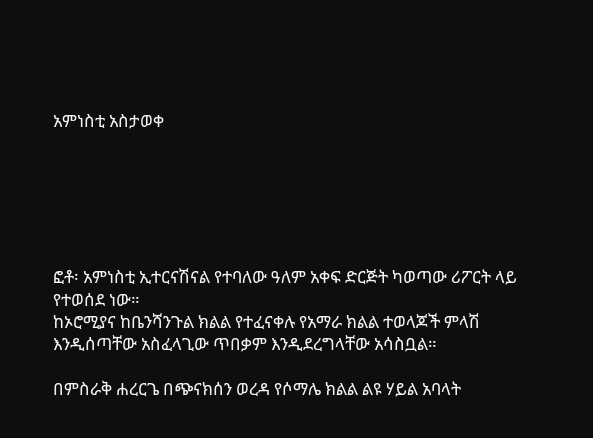አምነስቲ አስታወቀ






ፎቶ፡ አምነስቲ ኢተርናሽናል የተባለው ዓለም አቀፍ ድርጅት ካወጣው ሪፖርት ላይ የተወሰደ ነው።
ከኦሮሚያና ከቤንሻንጉል ክልል የተፈናቀሉ የአማራ ክልል ተወላጆች ምላሽ እንዲሰጣቸው አስፈላጊው ጥበቃም እንዲደረግላቸው አሳስቧል።

በምስራቅ ሐረርጌ በጭናክሰን ወረዳ የሶማሌ ክልል ልዩ ሃይል አባላት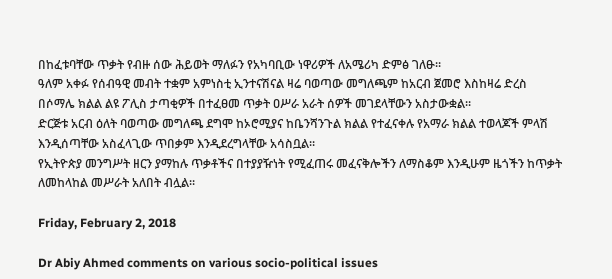በከፈቱባቸው ጥቃት የብዙ ሰው ሕይወት ማለፉን የአካባቢው ነዋሪዎች ለአሜሪካ ድምፅ ገለፁ።
ዓለም አቀፉ የሰብዓዊ መብት ተቋም አምነስቲ ኢንተናሽናል ዛሬ ባወጣው መግለጫም ከአርብ ጀመሮ እስከዛሬ ድረስ በሶማሌ ክልል ልዩ ፖሊስ ታጣቂዎች በተፈፀመ ጥቃት ዐሥራ አራት ሰዎች መገደላቸውን አስታውቋል።
ድርጅቱ አርብ ዕለት ባወጣው መግለጫ ደግሞ ከኦሮሚያና ከቤንሻንጉል ክልል የተፈናቀሉ የአማራ ክልል ተወላጆች ምላሽ እንዲሰጣቸው አስፈላጊው ጥበቃም እንዲደረግላቸው አሳስቧል።
የኢትዮጵያ መንግሥት ዘርን ያማከሉ ጥቃቶችና በተያያዥነት የሚፈጠሩ መፈናቅሎችን ለማስቆም እንዲሁም ዜጎችን ከጥቃት ለመከላከል መሥራት አለበት ብሏል።

Friday, February 2, 2018

Dr Abiy Ahmed comments on various socio-political issues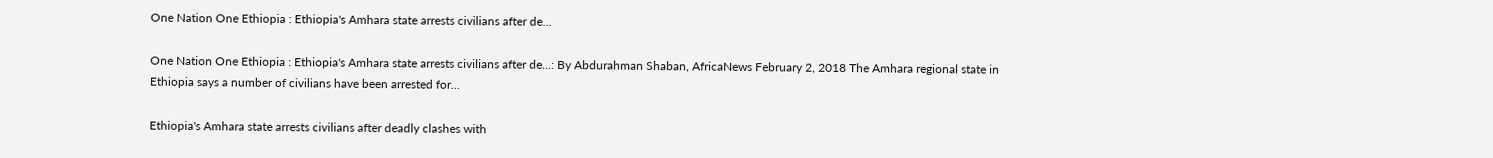One Nation One Ethiopia : Ethiopia's Amhara state arrests civilians after de...

One Nation One Ethiopia : Ethiopia's Amhara state arrests civilians after de...: By Abdurahman Shaban, AfricaNews February 2, 2018 The Amhara regional state in Ethiopia says a number of civilians have been arrested for...

Ethiopia's Amhara state arrests civilians after deadly clashes with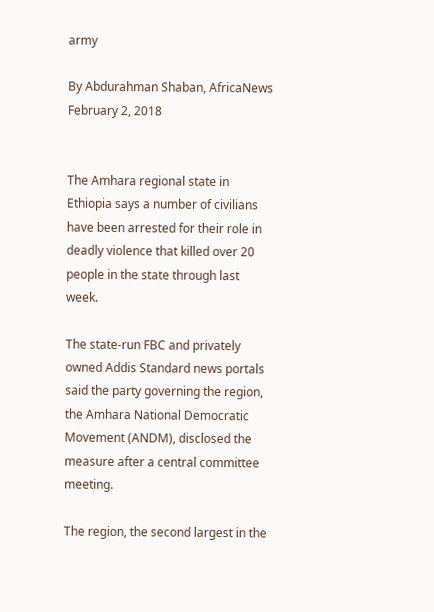army

By Abdurahman Shaban, AfricaNews
February 2, 2018


The Amhara regional state in Ethiopia says a number of civilians have been arrested for their role in deadly violence that killed over 20 people in the state through last week.

The state-run FBC and privately owned Addis Standard news portals said the party governing the region, the Amhara National Democratic Movement (ANDM), disclosed the measure after a central committee meeting.

The region, the second largest in the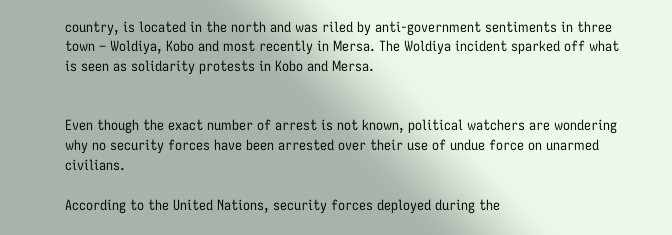country, is located in the north and was riled by anti-government sentiments in three town – Woldiya, Kobo and most recently in Mersa. The Woldiya incident sparked off what is seen as solidarity protests in Kobo and Mersa.


Even though the exact number of arrest is not known, political watchers are wondering why no security forces have been arrested over their use of undue force on unarmed civilians.

According to the United Nations, security forces deployed during the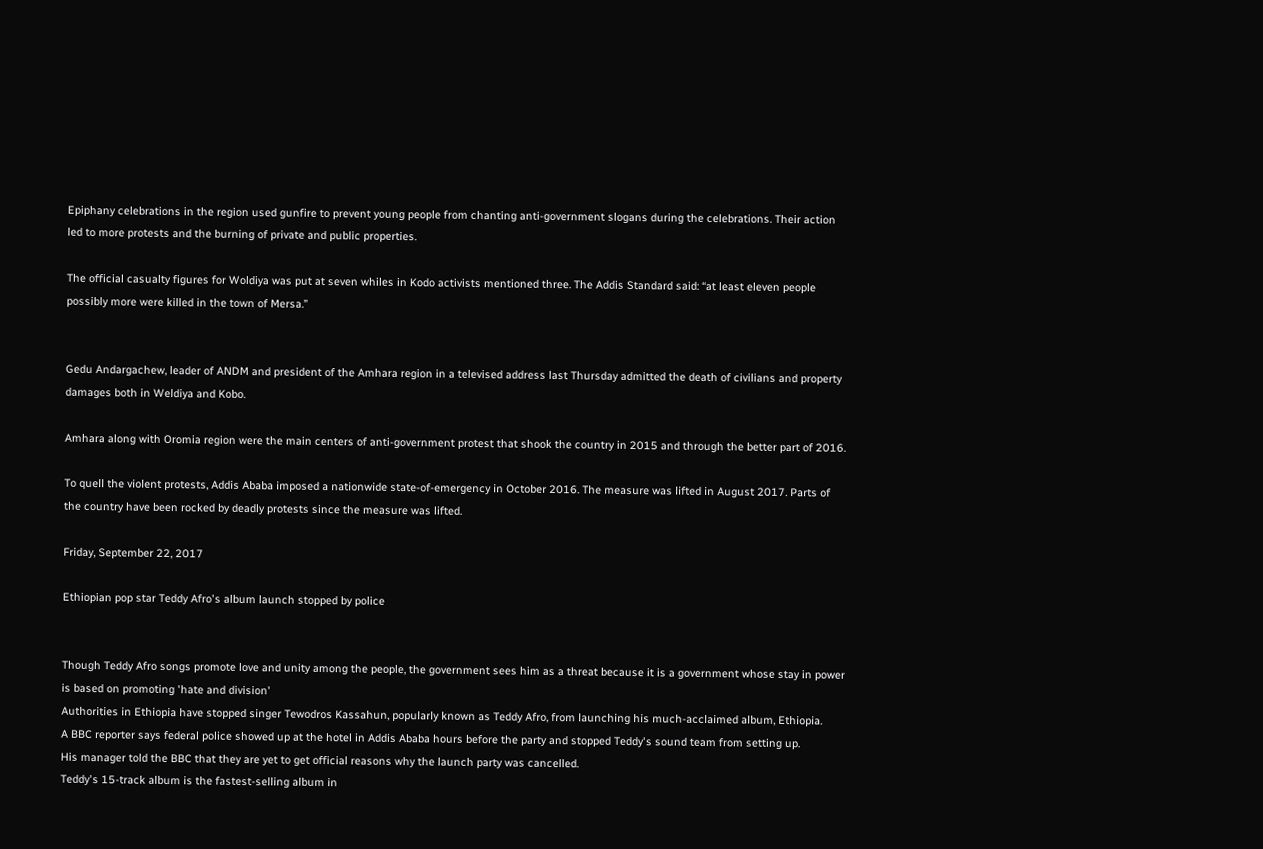Epiphany celebrations in the region used gunfire to prevent young people from chanting anti-government slogans during the celebrations. Their action led to more protests and the burning of private and public properties.

The official casualty figures for Woldiya was put at seven whiles in Kodo activists mentioned three. The Addis Standard said: “at least eleven people possibly more were killed in the town of Mersa.”


Gedu Andargachew, leader of ANDM and president of the Amhara region in a televised address last Thursday admitted the death of civilians and property damages both in Weldiya and Kobo.

Amhara along with Oromia region were the main centers of anti-government protest that shook the country in 2015 and through the better part of 2016.

To quell the violent protests, Addis Ababa imposed a nationwide state-of-emergency in October 2016. The measure was lifted in August 2017. Parts of the country have been rocked by deadly protests since the measure was lifted.

Friday, September 22, 2017

Ethiopian pop star Teddy Afro's album launch stopped by police


Though Teddy Afro songs promote love and unity among the people, the government sees him as a threat because it is a government whose stay in power is based on promoting 'hate and division'
Authorities in Ethiopia have stopped singer Tewodros Kassahun, popularly known as Teddy Afro, from launching his much-acclaimed album, Ethiopia.
A BBC reporter says federal police showed up at the hotel in Addis Ababa hours before the party and stopped Teddy's sound team from setting up.
His manager told the BBC that they are yet to get official reasons why the launch party was cancelled.
Teddy's 15-track album is the fastest-selling album in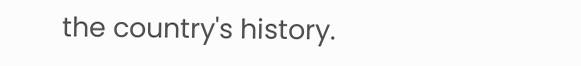the country's history.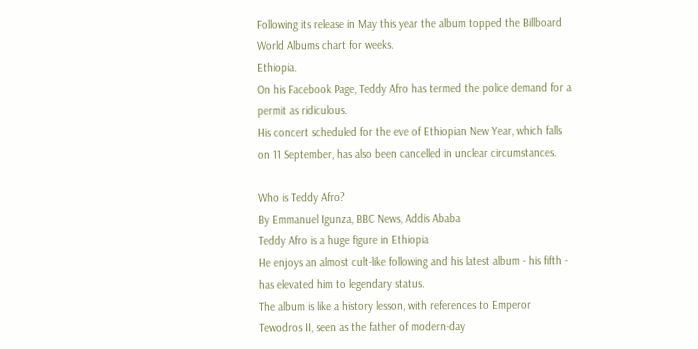Following its release in May this year the album topped the Billboard World Albums chart for weeks.
Ethiopia.
On his Facebook Page, Teddy Afro has termed the police demand for a permit as ridiculous.
His concert scheduled for the eve of Ethiopian New Year, which falls on 11 September, has also been cancelled in unclear circumstances.

Who is Teddy Afro?
By Emmanuel Igunza, BBC News, Addis Ababa
Teddy Afro is a huge figure in Ethiopia
He enjoys an almost cult-like following and his latest album - his fifth - has elevated him to legendary status.
The album is like a history lesson, with references to Emperor Tewodros II, seen as the father of modern-day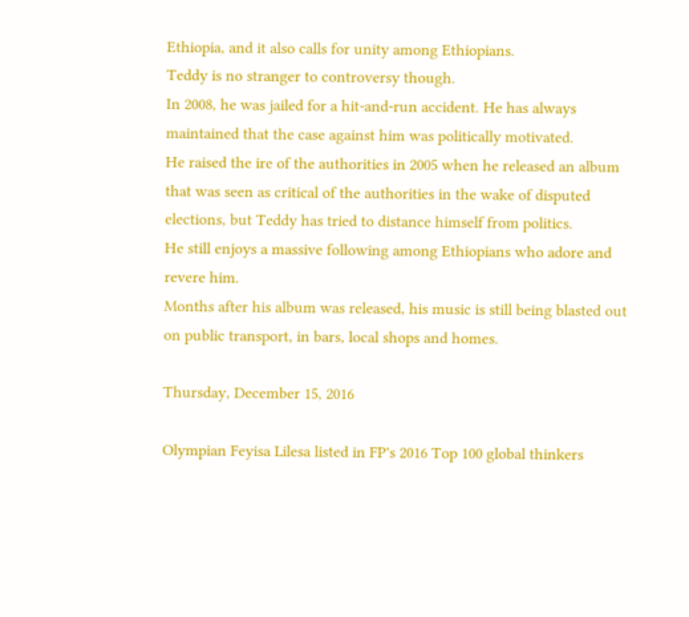Ethiopia, and it also calls for unity among Ethiopians.
Teddy is no stranger to controversy though.
In 2008, he was jailed for a hit-and-run accident. He has always maintained that the case against him was politically motivated.
He raised the ire of the authorities in 2005 when he released an album that was seen as critical of the authorities in the wake of disputed elections, but Teddy has tried to distance himself from politics.
He still enjoys a massive following among Ethiopians who adore and revere him.
Months after his album was released, his music is still being blasted out on public transport, in bars, local shops and homes.

Thursday, December 15, 2016

Olympian Feyisa Lilesa listed in FP's 2016 Top 100 global thinkers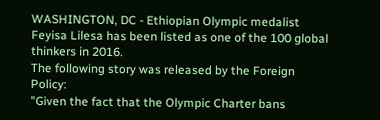WASHINGTON, DC - Ethiopian Olympic medalist Feyisa Lilesa has been listed as one of the 100 global thinkers in 2016.
The following story was released by the Foreign Policy:
"Given the fact that the Olympic Charter bans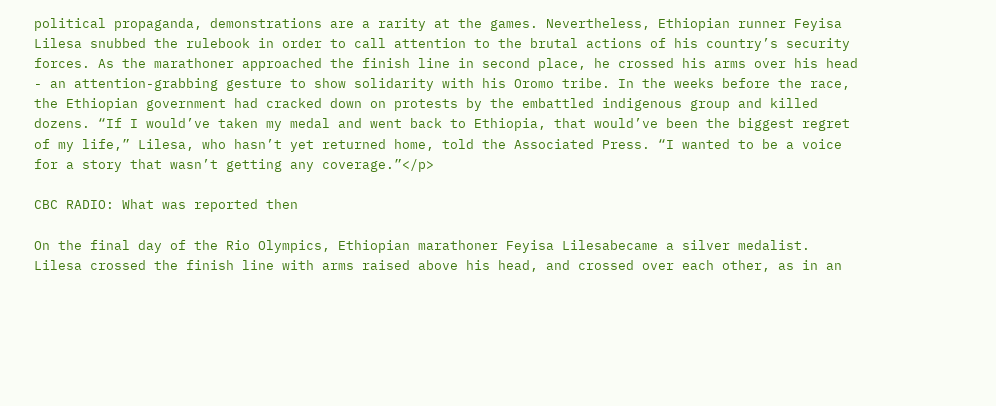political propaganda, demonstrations are a rarity at the games. Nevertheless, Ethiopian runner Feyisa Lilesa snubbed the rulebook in order to call attention to the brutal actions of his country’s security forces. As the marathoner approached the finish line in second place, he crossed his arms over his head - an attention-grabbing gesture to show solidarity with his Oromo tribe. In the weeks before the race, the Ethiopian government had cracked down on protests by the embattled indigenous group and killed dozens. “If I would’ve taken my medal and went back to Ethiopia, that would’ve been the biggest regret of my life,” Lilesa, who hasn’t yet returned home, told the Associated Press. “I wanted to be a voice for a story that wasn’t getting any coverage.”</p>

CBC RADIO: What was reported then

On the final day of the Rio Olympics, Ethiopian marathoner Feyisa Lilesabecame a silver medalist. Lilesa crossed the finish line with arms raised above his head, and crossed over each other, as in an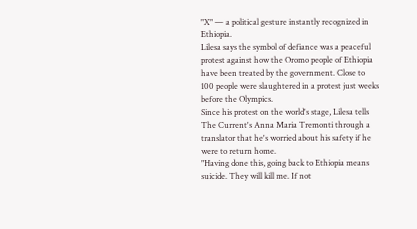"X" — a political gesture instantly recognized in Ethiopia.
Lilesa says the symbol of defiance was a peaceful protest against how the Oromo people of Ethiopia have been treated by the government. Close to 100 people were slaughtered in a protest just weeks before the Olympics.
Since his protest on the world's stage, Lilesa tells The Current's Anna Maria Tremonti through a translator that he's worried about his safety if he were to return home.
"Having done this, going back to Ethiopia means suicide. They will kill me. If not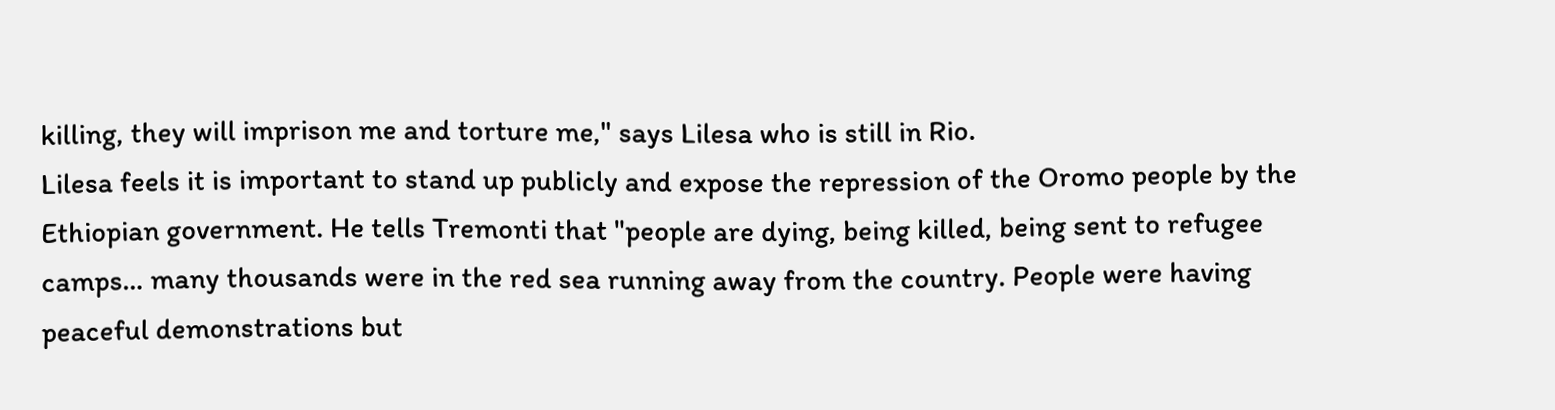killing, they will imprison me and torture me," says Lilesa who is still in Rio.
Lilesa feels it is important to stand up publicly and expose the repression of the Oromo people by the Ethiopian government. He tells Tremonti that "people are dying, being killed, being sent to refugee camps… many thousands were in the red sea running away from the country. People were having peaceful demonstrations but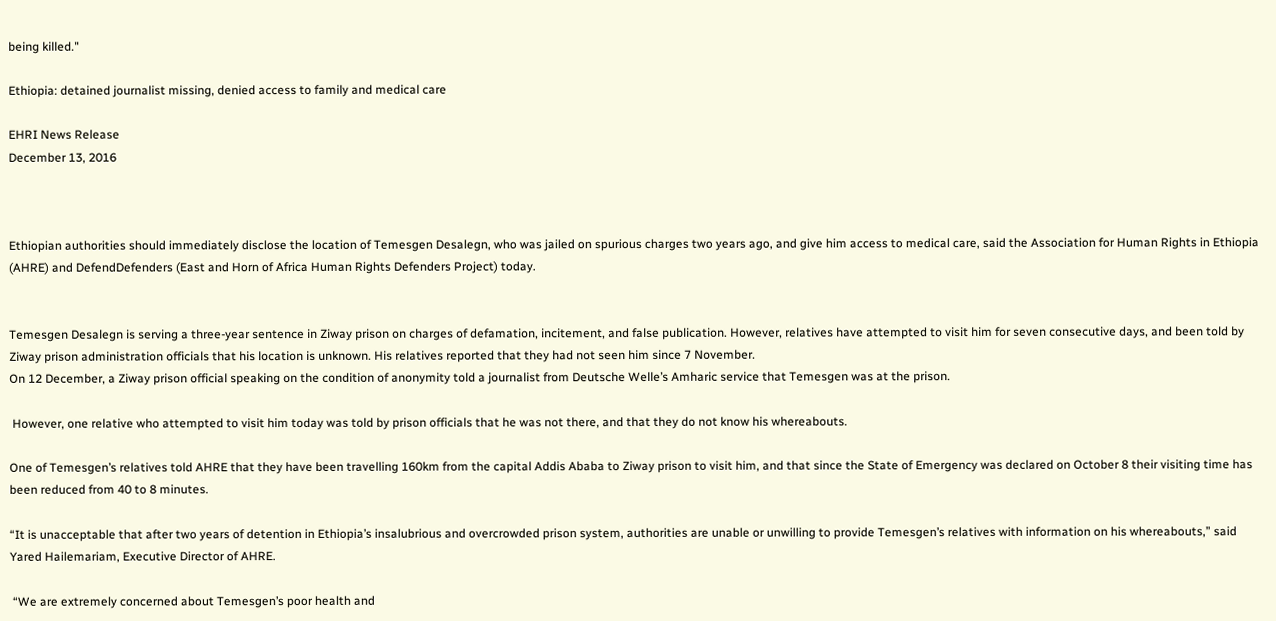being killed."

Ethiopia: detained journalist missing, denied access to family and medical care

EHRI News Release
December 13, 2016



Ethiopian authorities should immediately disclose the location of Temesgen Desalegn, who was jailed on spurious charges two years ago, and give him access to medical care, said the Association for Human Rights in Ethiopia (AHRE) and DefendDefenders (East and Horn of Africa Human Rights Defenders Project) today.


Temesgen Desalegn is serving a three-year sentence in Ziway prison on charges of defamation, incitement, and false publication. However, relatives have attempted to visit him for seven consecutive days, and been told by Ziway prison administration officials that his location is unknown. His relatives reported that they had not seen him since 7 November.
On 12 December, a Ziway prison official speaking on the condition of anonymity told a journalist from Deutsche Welle’s Amharic service that Temesgen was at the prison.

 However, one relative who attempted to visit him today was told by prison officials that he was not there, and that they do not know his whereabouts.

One of Temesgen’s relatives told AHRE that they have been travelling 160km from the capital Addis Ababa to Ziway prison to visit him, and that since the State of Emergency was declared on October 8 their visiting time has been reduced from 40 to 8 minutes.

“It is unacceptable that after two years of detention in Ethiopia’s insalubrious and overcrowded prison system, authorities are unable or unwilling to provide Temesgen’s relatives with information on his whereabouts,” said Yared Hailemariam, Executive Director of AHRE.

 “We are extremely concerned about Temesgen’s poor health and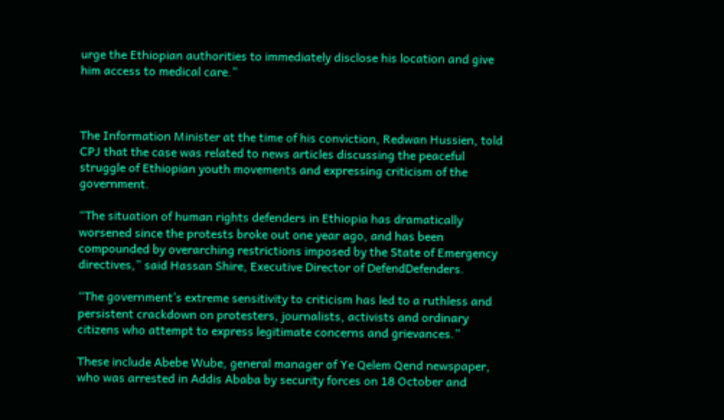urge the Ethiopian authorities to immediately disclose his location and give him access to medical care.”



The Information Minister at the time of his conviction, Redwan Hussien, told CPJ that the case was related to news articles discussing the peaceful struggle of Ethiopian youth movements and expressing criticism of the government.

“The situation of human rights defenders in Ethiopia has dramatically worsened since the protests broke out one year ago, and has been compounded by overarching restrictions imposed by the State of Emergency directives,” said Hassan Shire, Executive Director of DefendDefenders.

“The government’s extreme sensitivity to criticism has led to a ruthless and persistent crackdown on protesters, journalists, activists and ordinary citizens who attempt to express legitimate concerns and grievances.”

These include Abebe Wube, general manager of Ye Qelem Qend newspaper, who was arrested in Addis Ababa by security forces on 18 October and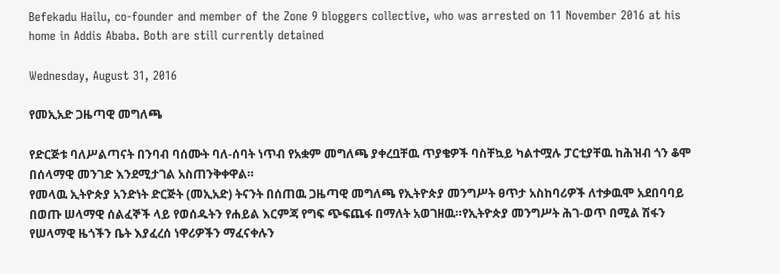Befekadu Hailu, co-founder and member of the Zone 9 bloggers collective, who was arrested on 11 November 2016 at his home in Addis Ababa. Both are still currently detained

Wednesday, August 31, 2016

የመኢአድ ጋዜጣዊ መግለጫ

የድርጅቱ ባለሥልጣናት በንባብ ባሰሙት ባለ-ሰባት ነጥብ የአቋም መግለጫ ያቀረቧቸዉ ጥያቄዎች ባስቸኳይ ካልተሟሉ ፓርቲያቸዉ ከሕዝብ ጎን ቆሞ በሰላማዊ መንገድ እንደሚታገል አስጠንቅቀዋል።
የመላዉ ኢትዮጵያ አንድነት ድርጅት (መኢአድ) ትናንት በሰጠዉ ጋዜጣዊ መግለጫ የኢትዮጵያ መንግሥት ፀጥታ አስከባሪዎች ለተቃዉሞ አደበባባይ በወጡ ሠላማዊ ሰልፈኞች ላይ የወሰዱትን የሐይል እርምጃ የግፍ ጭፍጨፋ በማለት አወገዘዉ።የኢትዮጵያ መንግሥት ሕገ-ወጥ በሚል ሽፋን የሠላማዊ ዜጎችን ቤት እያፈረሰ ነዋሪዎችን ማፈናቀሉን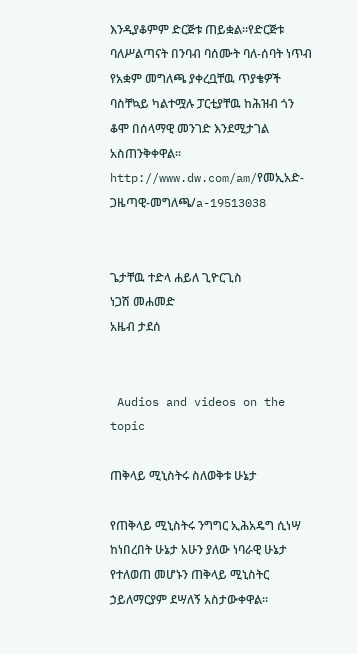እንዲያቆምም ድርጅቱ ጠይቋል።የድርጅቱ ባለሥልጣናት በንባብ ባሰሙት ባለ-ሰባት ነጥብ የአቋም መግለጫ ያቀረቧቸዉ ጥያቄዎች ባስቸኳይ ካልተሟሉ ፓርቲያቸዉ ከሕዝብ ጎን ቆሞ በሰላማዊ መንገድ እንደሚታገል አስጠንቅቀዋል።
http://www.dw.com/am/የመኢአድ-ጋዜጣዊ-መግለጫ/a-19513038


ጌታቸዉ ተድላ ሐይለ ጊዮርጊስ
ነጋሽ መሐመድ
አዜብ ታደሰ


 Audios and videos on the topic

ጠቅላይ ሚኒስትሩ ስለወቅቱ ሁኔታ

የጠቅላይ ሚኒስትሩ ንግግር ኢሕአዴግ ሲነሣ ከነበረበት ሁኔታ አሁን ያለው ነባራዊ ሁኔታ የተለወጠ መሆኑን ጠቅላይ ሚኒስትር ኃይለማርያም ደሣለኝ አስታውቀዋል፡፡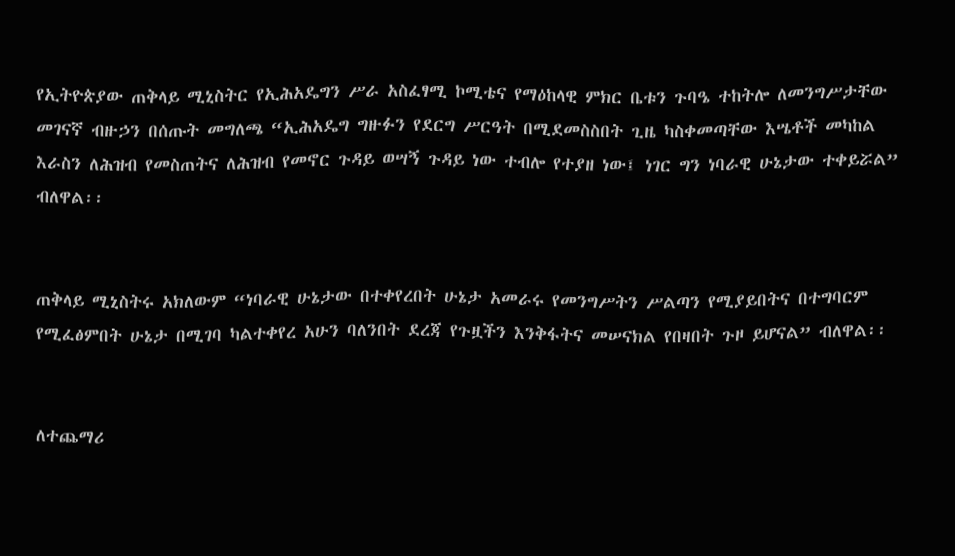የኢትዮጵያው ጠቅላይ ሚኒስትር የኢሕአዴግን ሥራ አስፈፃሚ ኮሚቴና የማዕከላዊ ምክር ቤቱን ጉባዔ ተከትሎ ለመንግሥታቸው መገናኛ ብዙኃን በሰጡት መግለጫ “ኢሕአዴግ ግዙፉን የደርግ ሥርዓት በሚደመስስበት ጊዜ ካስቀመጣቸው እሤቶች መካከል እራስን ለሕዝብ የመስጠትና ለሕዝብ የመኖር ጉዳይ ወሣኝ ጉዳይ ነው ተብሎ የተያዘ ነው፤ ነገር ግን ነባራዊ ሁኔታው ተቀይሯል” ብለዋል፡፡


ጠቅላይ ሚኒስትሩ አክለውም “ነባራዊ ሁኔታው በተቀየረበት ሁኔታ አመራሩ የመንግሥትን ሥልጣን የሚያይበትና በተግባርም የሚፈፅምበት ሁኔታ በሚገባ ካልተቀየረ አሁን ባለንበት ደረጃ የጉዟችን እንቅፋትና መሠናክል የበዛበት ጉዞ ይሆናል” ብለዋል፡፡


ለተጨማሪ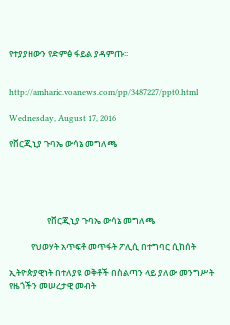የተያያዘውን የድምፅ ፋይል ያዳምጡ፡፡


http://amharic.voanews.com/pp/3487227/ppt0.html

Wednesday, August 17, 2016

የቨርጂኒያ ጉባኤ ውሳኔ መግለጫ





                   የቨርጂኒያ ጉባኤ ውሳኔ መግለጫ

           የህወሃት አጥፍቶ መጥፋት ፖሊሲ በተግባር ሲከሰት

ኢትዮጵያዊነት በተለያዩ ወቅቶች በስልጣን ላይ ያለው መንግሥት የዜጎችን መሠረታዊ መብት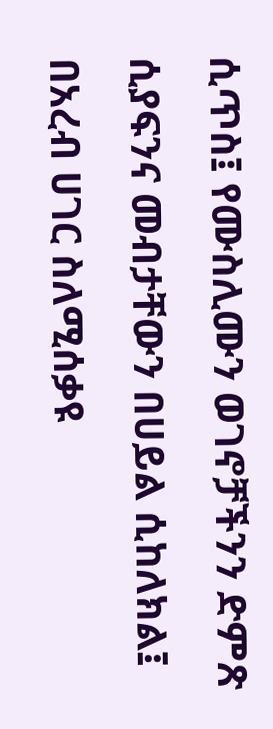ሲጥስ፤ የሙስሊሙን ወገኖቻችንን ድምጽ ሲያፍንና መብታቸውን በሀይል ሲከለክል፤ በአረብ ሀገር ስለሚሰቃዩ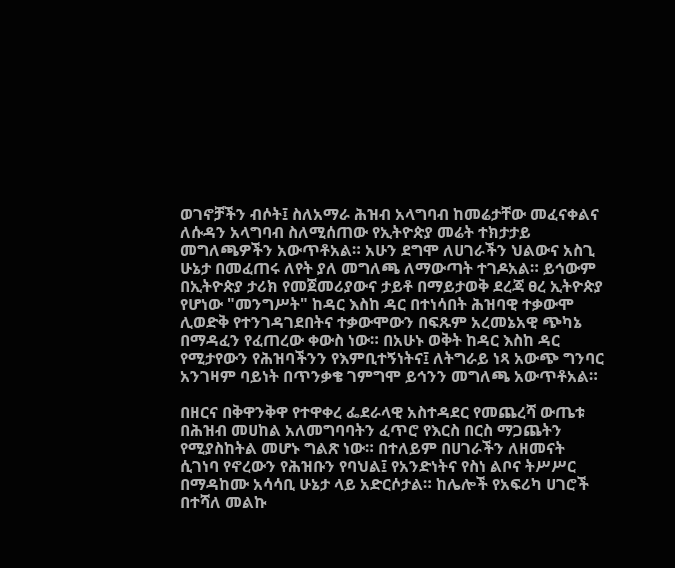ወገኖቻችን ብሶት፤ ስለአማራ ሕዝብ አላግባብ ከመሬታቸው መፈናቀልና ለሱዳን አላግባብ ስለሚሰጠው የኢትዮጵያ መሬት ተክታታይ መግለጫዎችን አውጥቶአል። አሁን ደግሞ ለሀገራችን ህልውና አስጊ ሁኔታ በመፈጠሩ ለየት ያለ መግለጫ ለማውጣት ተገዶአል። ይኅውም በኢትዮጵያ ታሪክ የመጀመሪያውና ታይቶ በማይታወቅ ደረጃ ፀረ ኢትዮጵያ የሆነው "መንግሥት" ከዳር እስከ ዳር በተነሳበት ሕዝባዊ ተቃውሞ ሊወድቅ የተንገዳገደበትና ተቃውሞውን በፍጹም አረመኔአዊ ጭካኔ በማዳፈን የፈጠረው ቀውስ ነው። በአሁኑ ወቅት ከዳር እስከ ዳር የሚታየውን የሕዝባችንን የእምቢተኝነትና፤ ለትግራይ ነጻ አውጭ ግንባር አንገዛም ባይነት በጥንቃቄ ገምግሞ ይኅንን መግለጫ አውጥቶአል።

በዘርና በቅዋንቅዋ የተዋቀረ ፌደራላዊ አስተዳደር የመጨረሻ ውጤቱ በሕዝብ መሀከል አለመግባባትን ፈጥሮ የእርስ በርስ ማጋጨትን የሚያስከትል መሆኑ ግልጽ ነው። በተለይም በሀገራችን ለዘመናት ሲገነባ የኖረውን የሕዝቡን የባህል፤ የአንድነትና የስነ ልቦና ትሥሥር በማዳከሙ አሳሳቢ ሁኔታ ላይ አድርሶታል። ከሌሎች የአፍሪካ ሀገሮች በተሻለ መልኩ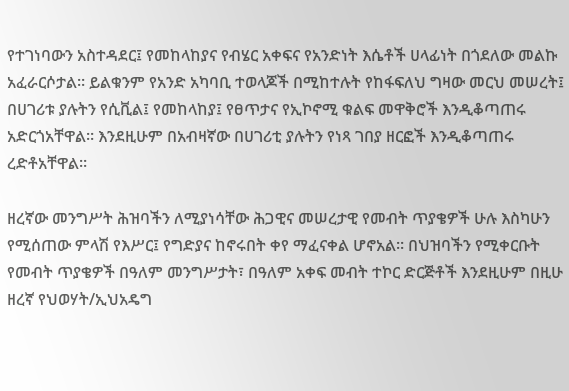የተገነባውን አስተዳደር፤ የመከላከያና የብሄር አቀፍና የአንድነት እሴቶች ሀላፊነት በጎደለው መልኩ አፈራርሶታል። ይልቁንም የአንድ አካባቢ ተወላጆች በሚከተሉት የከፋፍለህ ግዛው መርህ መሠረት፤ በሀገሪቱ ያሉትን የሲቪል፤ የመከላከያ፤ የፀጥታና የኢኮኖሚ ቁልፍ መዋቅሮች እንዲቆጣጠሩ አድርጎአቸዋል። እንደዚሁም በአብዛኛው በሀገሪቲ ያሉትን የነጻ ገበያ ዘርፎች እንዲቆጣጠሩ ረድቶአቸዋል።

ዘረኛው መንግሥት ሕዝባችን ለሚያነሳቸው ሕጋዊና መሠረታዊ የመብት ጥያቄዎች ሁሉ እስካሁን የሚሰጠው ምላሽ የእሥር፤ የግድያና ከኖሩበት ቀየ ማፈናቀል ሆኖአል። በህዝባችን የሚቀርቡት የመብት ጥያቄዎች በዓለም መንግሥታት፣ በዓለም አቀፍ መብት ተኮር ድርጅቶች እንደዚሁም በዚሁ ዘረኛ የህወሃት/ኢህአዴግ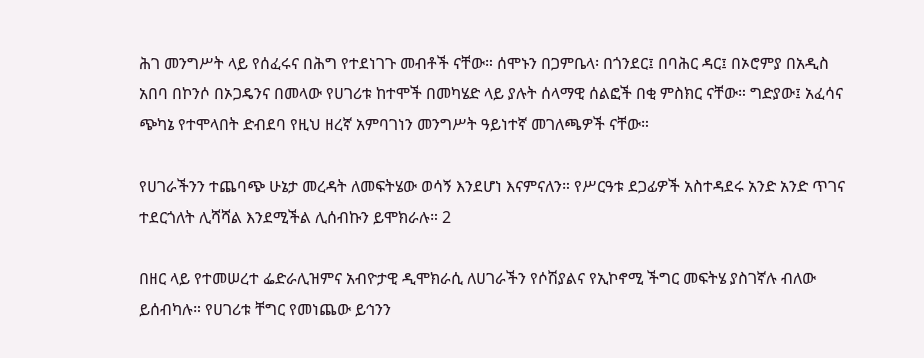ሕገ መንግሥት ላይ የሰፈሩና በሕግ የተደነገጉ መብቶች ናቸው። ሰሞኑን በጋምቤላ፡ በጎንደር፤ በባሕር ዳር፤ በኦሮምያ በአዲስ አበባ በኮንሶ በኦጋዴንና በመላው የሀገሪቱ ከተሞች በመካሄድ ላይ ያሉት ሰላማዊ ሰልፎች በቂ ምስክር ናቸው። ግድያው፤ አፈሳና ጭካኔ የተሞላበት ድብደባ የዚህ ዘረኛ አምባገነን መንግሥት ዓይነተኛ መገለጫዎች ናቸው።

የሀገራችንን ተጨባጭ ሁኔታ መረዳት ለመፍትሄው ወሳኝ እንደሆነ እናምናለን። የሥርዓቱ ደጋፊዎች አስተዳደሩ አንድ አንድ ጥገና ተደርጎለት ሊሻሻል እንደሚችል ሊሰብኩን ይሞክራሉ። 2

በዘር ላይ የተመሠረተ ፌድራሊዝምና አብዮታዊ ዲሞክራሲ ለሀገራችን የሶሽያልና የኢኮኖሚ ችግር መፍትሄ ያስገኛሉ ብለው ይሰብካሉ። የሀገሪቱ ቸግር የመነጨው ይኅንን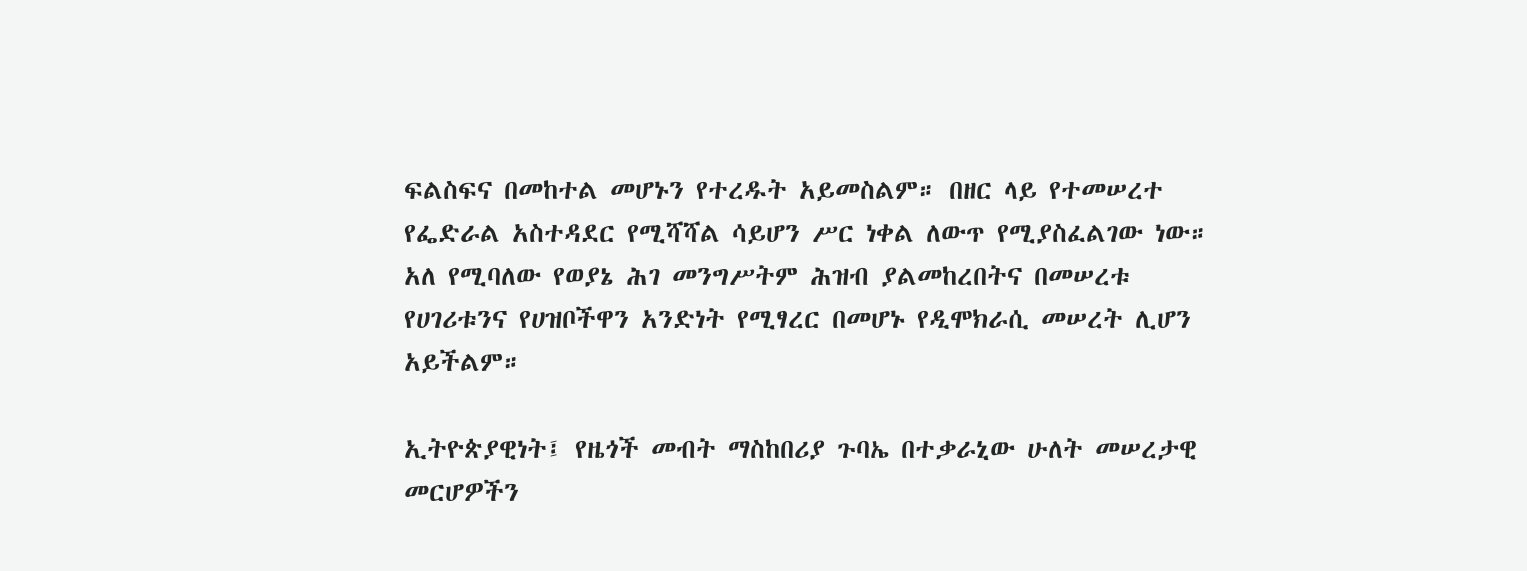ፍልስፍና በመከተል መሆኑን የተረዱት አይመስልም። በዘር ላይ የተመሠረተ የፌድራል አስተዳደር የሚሻሻል ሳይሆን ሥር ነቀል ለውጥ የሚያስፈልገው ነው። አለ የሚባለው የወያኔ ሕገ መንግሥትም ሕዝብ ያልመከረበትና በመሠረቱ የሀገሪቱንና የሀዝቦችዋን አንድነት የሚፃረር በመሆኑ የዲሞክራሲ መሠረት ሊሆን አይችልም።

ኢትዮጵያዊነት፤ የዜጎች መብት ማስከበሪያ ጉባኤ በተቃራኒው ሁለት መሠረታዊ መርሆዎችን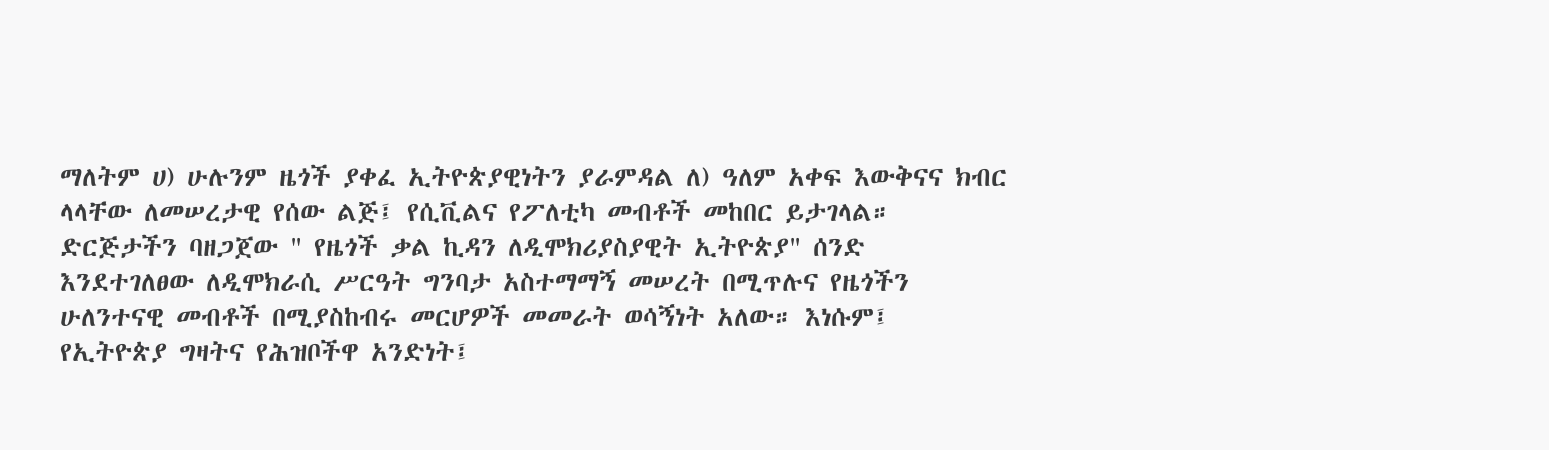ማለትም ሀ) ሁሉንም ዜጎች ያቀፈ ኢትዮጵያዊነትን ያራምዳል ለ) ዓለም አቀፍ እውቅናና ክብር ላላቸው ለመሠረታዊ የሰው ልጅ፤ የሲቪልና የፖለቲካ መብቶች መከበር ይታገላል። ድርጅታችን ባዘጋጀው " የዜጎች ቃል ኪዳን ለዲሞክሪያስያዊት ኢትዮጵያ" ሰንድ እንደተገለፀው ለዲሞክራሲ ሥርዓት ግንባታ አስተማማኝ መሠረት በሚጥሉና የዜጎችን ሁለንተናዊ መብቶች በሚያስከብሩ መርሆዎች መመራት ወሳኝነት አለው። እነሱም፤ የኢትዮጵያ ግዛትና የሕዝቦችዋ አንድነት፤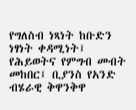የግለስብ ነጻነት ከቡድን ነፃነት ቀዳሚነት፤ የሕይወትና የምግብ መብት መከበር፤ ቢያንስ የአንድ ብሄራዊ ቅዋንቅዋ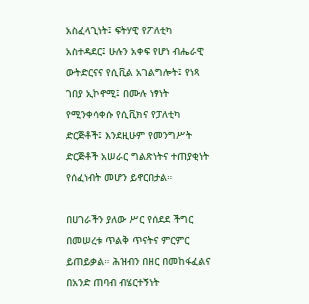አስፈላጊነት፤ ፍትሃዊ የፖለቲካ አስተዳደር፤ ሁሉን አቀፍ የሆነ ብሔራዊ ውትድርናና የሲቪል አገልግሎት፤ የነጻ ገበያ ኢኮኖሚ፤ በሙሉ ነፃነት የሚንቀሳቀሱ የሲቪክና የፓለቲካ ድርጅቶች፤ እንደዚሁም የመንግሥት ድርጅቶች አሠራር ግልጽነትና ተጠያቂነት የሰፈነብት መሆን ይኖርበታል።

በሀገራችን ያለው ሥር የሰደደ ችግር በመሠረቱ ጥልቅ ጥናትና ምርምር ይጠይቃል። ሕዝብን በዘር በመከፋፈልና በአንድ ጠባብ ብሄርተኝነት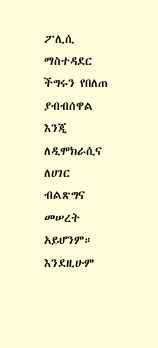ፖሊሲ ማስተዳደር ችግሩን የበለጠ ያብብሰዋል እንጂ ለዲሞክራሲና ለሀገር ብልጽግና መሠረት አይሆንም። እንደዚሁም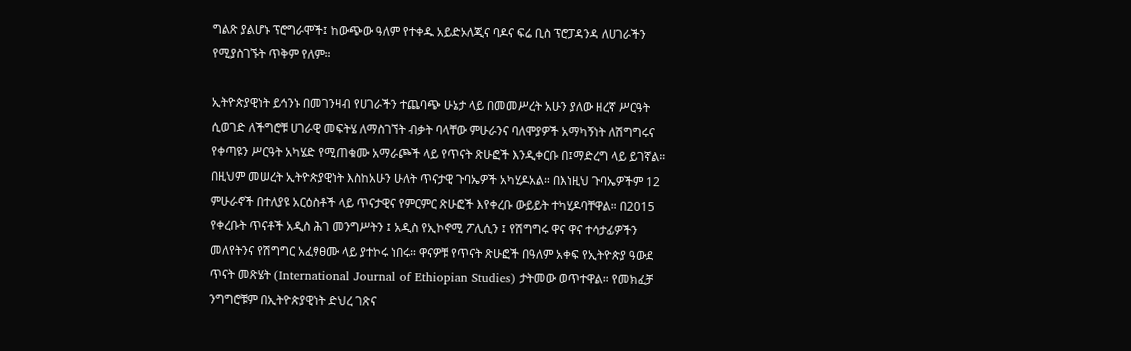ግልጽ ያልሆኑ ፕሮግራሞች፤ ከውጭው ዓለም የተቀዱ አይድኦለጂና ባዶና ፍሬ ቢስ ፕሮፓዳንዳ ለሀገራችን የሚያስገኙት ጥቅም የለም።

ኢትዮጵያዊነት ይኅንኑ በመገንዛብ የሀገራችን ተጨባጭ ሁኔታ ላይ በመመሥረት አሁን ያለው ዘረኛ ሥርዓት ሲወገድ ለችግሮቹ ሀገራዊ መፍትሄ ለማስገኘት ብቃት ባላቸው ምሁራንና ባለሞያዎች አማካኝነት ለሽግግሩና የቀጣዩን ሥርዓት አካሄድ የሚጠቁሙ አማራጮች ላይ የጥናት ጽሁፎች እንዲቀርቡ በ፤ማድረግ ላይ ይገኛል። በዚህም መሠረት ኢትዮጵያዊነት እስከአሁን ሁለት ጥናታዊ ጉባኤዎች አካሂዶአል። በእነዚህ ጉባኤዎችም 12 ምሁራኖች በተለያዩ አርዕስቶች ላይ ጥናታዊና የምርምር ጽሁፎች እየቀረቡ ውይይት ተካሂዶባቸዋል። በ2015 የቀረቡት ጥናቶች አዲስ ሕገ መንግሥትን ፤ አዲስ የኢኮኖሚ ፖሊሲን ፤ የሽግግሩ ዋና ዋና ተሳታፊዎችን መለየትንና የሽግግር አፈፃፀሙ ላይ ያተኮሩ ነበሩ። ዋናዎቹ የጥናት ጽሁፎች በዓለም አቀፍ የኢትዮጵያ ዓውደ ጥናት መጽሄት (International Journal of Ethiopian Studies) ታትመው ወጥተዋል። የመክፈቻ ንግግሮቹም በኢትዮጵያዊነት ድህረ ገጽና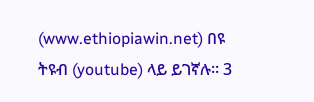(www.ethiopiawin.net) በዩ ትዩብ (youtube) ላይ ይገኛሉ። 3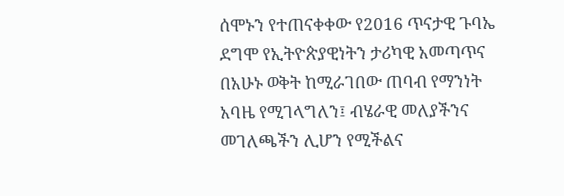ሰሞኑን የተጠናቀቀው የ2016 ጥናታዊ ጉባኤ ደግሞ የኢትዮጵያዊነትን ታሪካዊ አመጣጥና በአሁኑ ወቅት ከሚራገበው ጠባብ የማንነት አባዜ የሚገላግለን፤ ብሄራዊ መለያችንና መገለጫችን ሊሆን የሚችልና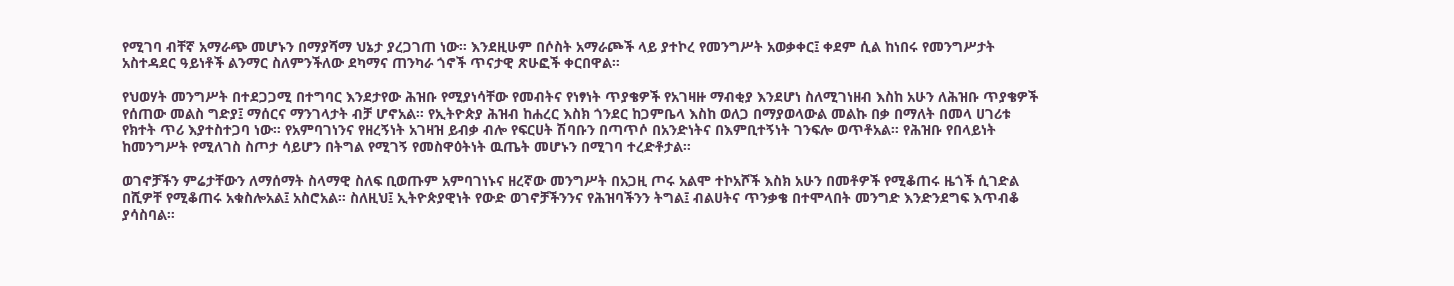የሚገባ ብቸኛ አማራጭ መሆኑን በማያሻማ ህኔታ ያረጋገጠ ነው። እንደዚሁም በሶስት አማራጮች ላይ ያተኮረ የመንግሥት አወቃቀር፤ ቀደም ሲል ከነበሩ የመንግሥታት አስተዳደር ዓይነቶች ልንማር ስለምንችለው ደካማና ጠንካራ ጎኖች ጥናታዊ ጽሁፎች ቀርበዋል።

የህወሃት መንግሥት በተደጋጋሚ በተግባር እንደታየው ሕዝቡ የሚያነሳቸው የመብትና የነፃነት ጥያቄዎች የአገዛዙ ማብቂያ እንደሆነ ስለሚገነዘብ እስከ አሁን ለሕዝቡ ጥያቄዎች የሰጠው መልስ ግድያ፤ ማሰርና ማንገላታት ብቻ ሆኖአል። የኢትዮጵያ ሕዝብ ከሐረር እስክ ጎንደር ከጋምቤላ እስከ ወለጋ በማያወላውል መልኩ በቃ በማለት በመላ ሀገሪቱ የክተት ጥሪ እያተስተጋባ ነው። የአምባገነንና የዘረኝነት አገዛዝ ይብቃ ብሎ የፍርሀት ሽባቡን በጣጥሶ በአንድነትና በእምቢተኝነት ገንፍሎ ወጥቶአል። የሕዝቡ የበላይነት ከመንግሥት የሚለገስ ስጦታ ሳይሆን በትግል የሚገኝ የመስዋዕትነት ዉጤት መሆኑን በሚገባ ተረድቶታል።

ወገኖቻችን ምሬታቸውን ለማሰማት ስላማዊ ስለፍ ቢወጡም አምባገነኑና ዘረኛው መንግሥት በአጋዚ ጦሩ አልሞ ተኮአሾች እስክ አሁን በመቶዎች የሚቆጠሩ ዜጎች ሲገድል በሺዎቸ የሚቆጠሩ አቁስሎአል፤ አስሮአል። ስለዚህ፤ ኢትዮጵያዊነት የውድ ወገኖቻችንንና የሕዝባችንን ትግል፤ ብልሀትና ጥንቃቄ በተሞላበት መንግድ እንድንደግፍ እጥብቆ ያሳስባል።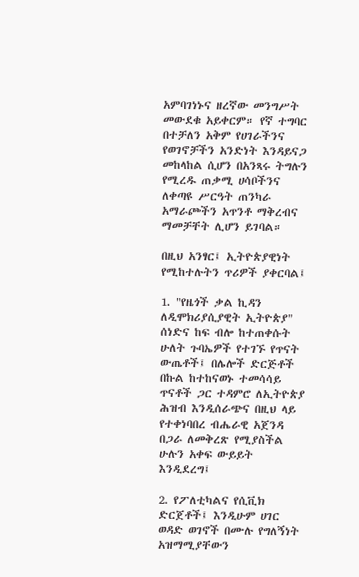አምባገነኑና ዘረኛው መንግሥት መውደቁ አይቀርም። የኛ ተግባር በተቻለን አቅም የሀገራችንና የወገኖቻችን አንድነት እንዳይናጋ መከላከል ሲሆን በአንጻሩ ትግሉን የሚረዱ ጠቃሚ ሀሳቦችንና ለቀጣዩ ሥርዓት ጠንካራ አማራጮችን አጥንቶ ማቅረብና ማመቻቸት ሊሆን ይገባል።

በዚህ አንፃር፤ ኢትዮጵያዊነት የሚከተሉትን ጥሪዎች ያቀርባል፤

1. "የዜጎች ቃል ኪዳን ለዲሞክሪያሲያዊት ኢትዮጵያ" ሰነድና ከፍ ብሎ ከተጠቀሱት ሁለት ጉባኤዎች የተገኙ የጥናት ውጤቶች፤ በሌሎች ድርጅቶች በኩል ከተከናወኑ ተመሳሳይ ጥናቶች ጋር ተዳምሮ ለኢትዮጵያ ሕዝብ እንዲሰራጭና በዚህ ላይ የተቀነባበረ ብሔራዊ አጀንዳ በጋራ ለመቅረጽ የሚያስችል ሁሉን አቀፍ ውይይት እንዲደረግ፤

2. የፖለቲካልና የሲቪክ ድርጀቶች፤ እንዲሁም ሀገር ወዳድ ወገኖች በሙሉ የግለኝነት አዝማሚያቸውን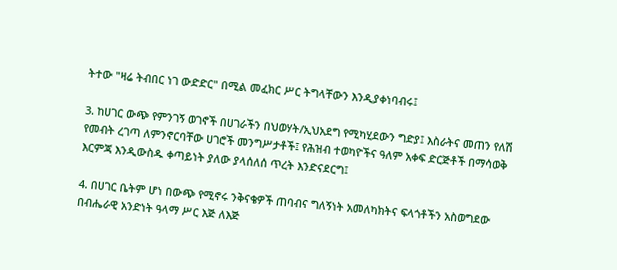ትተው "ዛሬ ትብበር ነገ ውድድር" በሚል መፈክር ሥር ትግላቸውን እንዲያቀነባብሩ፤

3. ከሀገር ውጭ የምንገኝ ወገኖች በሀገራችን በህወሃት/ኢህአደግ የሚካሂደውን ግድያ፤ እስራትና መጠን የለሽ የመብት ረገጣ ለምንኖርባቸው ሀገሮች መንግሥታቶች፤ የሕዝብ ተወካዮችና ዓለም አቀፍ ድርጅቶች በማሳወቅ እርምጃ እንዲውስዱ ቀጣይነት ያለው ያላሰለሰ ጥረት እንድናደርግ፤

4. በሀገር ቤትም ሆነ በውጭ የሚኖሩ ንቅናቄዎች ጠባብና ግለኝነት አመለካክትና ፍላጎቶችን አስወግደው በብሔራዊ አንድነት ዓላማ ሥር እጅ ለእጅ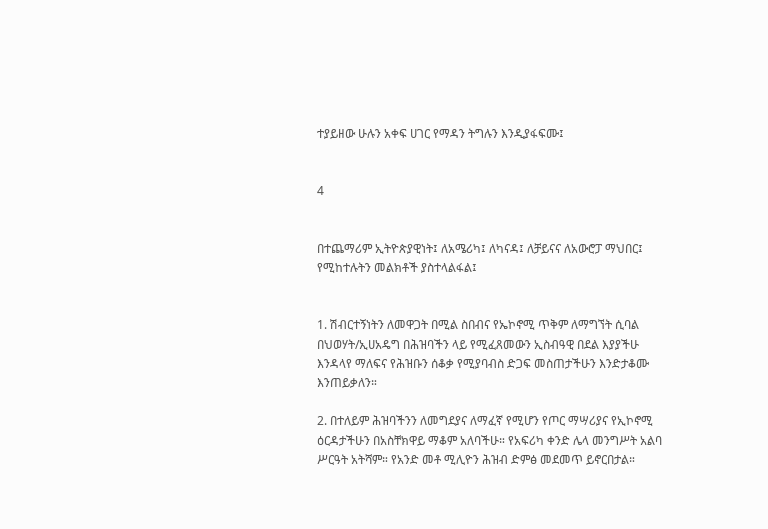ተያይዘው ሁሉን አቀፍ ሀገር የማዳን ትግሉን እንዲያፋፍሙ፤


4


በተጨማሪም ኢትዮጵያዊነት፤ ለአሜሪካ፤ ለካናዳ፤ ለቻይናና ለአውሮፓ ማህበር፤ የሚከተሉትን መልክቶች ያስተላልፋል፤


1. ሽብርተኝነትን ለመዋጋት በሚል ስበብና የኤኮኖሚ ጥቅም ለማግኘት ሲባል በህወሃት/ኢሀአዴግ በሕዝባችን ላይ የሚፈጸመውን ኢስብዓዊ በደል እያያችሁ እንዳላየ ማለፍና የሕዝቡን ሰቆቃ የሚያባብስ ድጋፍ መስጠታችሁን እንድታቆሙ እንጠይቃለን።

2. በተለይም ሕዝባችንን ለመግደያና ለማፈኛ የሚሆን የጦር ማሣሪያና የኢኮኖሚ ዕርዳታችሁን በአስቸክዋይ ማቆም አለባችሁ። የአፍሪካ ቀንድ ሌላ መንግሥት አልባ ሥርዓት አትሻም። የአንድ መቶ ሚሊዮን ሕዝብ ድምፅ መደመጥ ይኖርበታል።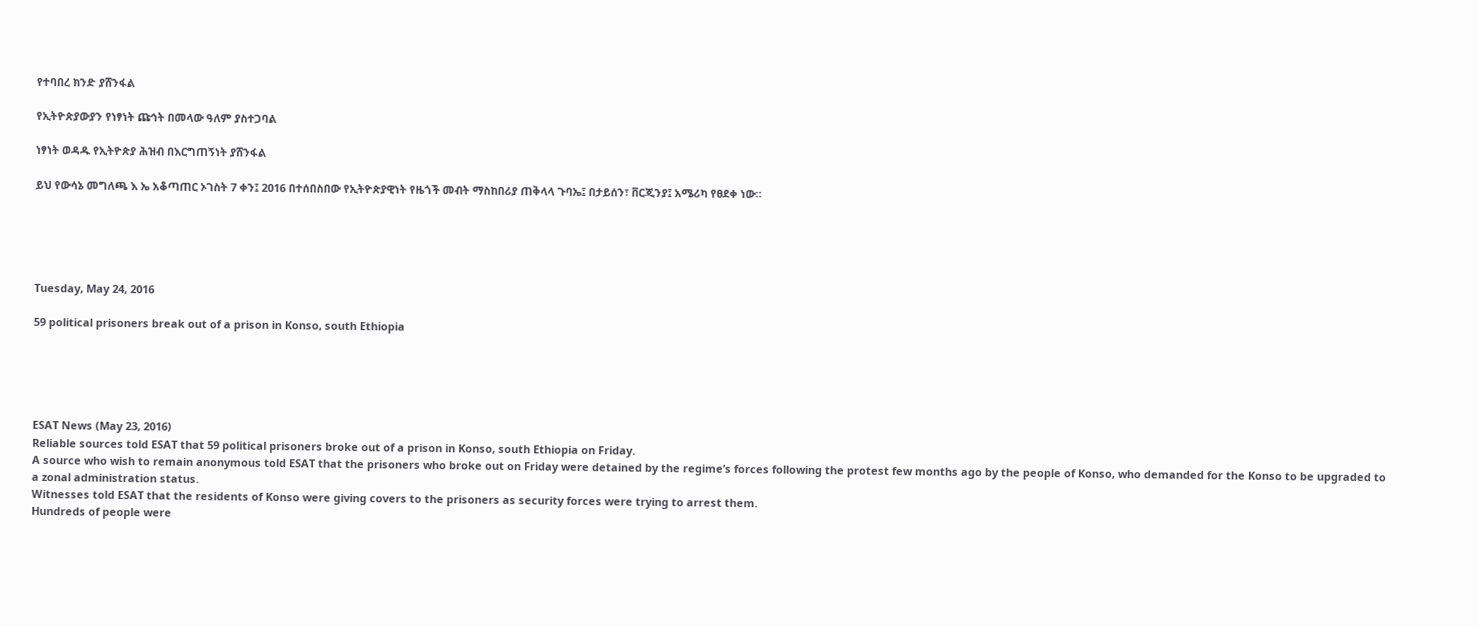የተባበረ ክንድ ያሸንፋል

የኢትዮጵያውያን የነፃነት ጩኅት በመላው ዓለም ያስተጋባል

ነፃነት ወዳዱ የኢትዮጵያ ሕዝብ በእርግጠኝነት ያሸንፋል

ይህ የውሳኔ መግለጫ እ ኤ አቆጣጠር ኦገስት 7 ቀን፤ 2016 በተሰበስበው የኢትዮጵያዊነት የዜጎች መብት ማስከበሪያ ጠቅላላ ጉባኤ፤ በታይሰን፣ ቨርጂንያ፤ አሜሪካ የፀደቀ ነው።





Tuesday, May 24, 2016

59 political prisoners break out of a prison in Konso, south Ethiopia





ESAT News (May 23, 2016)
Reliable sources told ESAT that 59 political prisoners broke out of a prison in Konso, south Ethiopia on Friday.
A source who wish to remain anonymous told ESAT that the prisoners who broke out on Friday were detained by the regime’s forces following the protest few months ago by the people of Konso, who demanded for the Konso to be upgraded to a zonal administration status.
Witnesses told ESAT that the residents of Konso were giving covers to the prisoners as security forces were trying to arrest them.
Hundreds of people were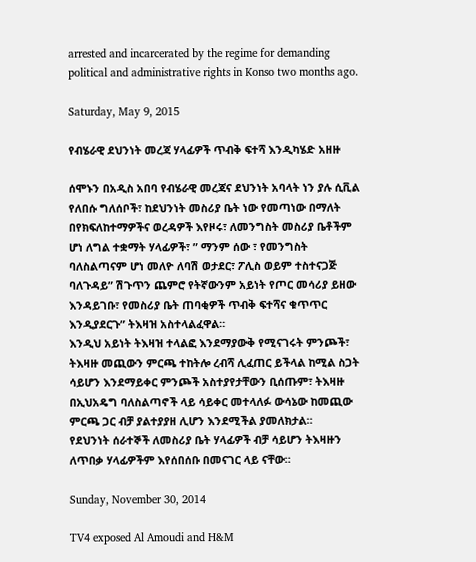arrested and incarcerated by the regime for demanding political and administrative rights in Konso two months ago.

Saturday, May 9, 2015

የብሄራዊ ደህንነት መረጃ ሃላፊዎች ጥብቅ ፍተሻ እንዲካሄድ አዘዙ

ሰሞኑን በአዲስ አበባ የብሄራዊ መረጃና ደህንነት አባላት ነን ያሉ ሲቪል የለበሱ ግለሰቦች፣ ከደህንነት መስሪያ ቤት ነው የመጣነው በማለት በየክፍለከተማዎችና ወረዳዎች እየዞሩ፣ ለመንግስት መስሪያ ቤቶችም ሆነ ለግል ተቋማት ሃላፊዎች፣ ” ማንም ሰው ፣ የመንግስት ባለስልጣናም ሆነ መለዮ ለባሽ ወታደር፣ ፖሊስ ወይም ተስተናጋጅ ባለጉዳይ” ሽጉጥን ጨምሮ የትኛውንም አይነት የጦር መሳሪያ ይዘው እንዳይገቡ፣ የመስሪያ ቤት ጠባቂዎች ጥብቅ ፍተሻና ቁጥጥር እንዲያደርጉ” ትእዛዝ አስተላልፈዋል።
እንዲህ አይነት ትእዛዝ ተላልፎ እንደማያውቅ የሚናገሩት ምንጮች፣ ትእዛዙ መጪውን ምርጫ ተከትሎ ረብሻ ሊፈጠር ይችላል ከሚል ስጋት ሳይሆን እንደማይቀር ምንጮች አስተያየታቸውን ቢሰጡም፣ ትእዛዙ በኢህአዴግ ባለስልጣኖች ላይ ሳይቀር መተላለፉ ውሳኔው ከመጪው ምርጫ ጋር ብቻ ያልተያያዘ ሊሆን እንደሚችል ያመለክታል።
የደህንነት ሰራተኞች ለመስሪያ ቤት ሃላፊዎች ብቻ ሳይሆን ትእዛዙን ለጥበቃ ሃላፊዎችም እየሰበሰቡ በመናገር ላይ ናቸው።

Sunday, November 30, 2014

TV4 exposed Al Amoudi and H&M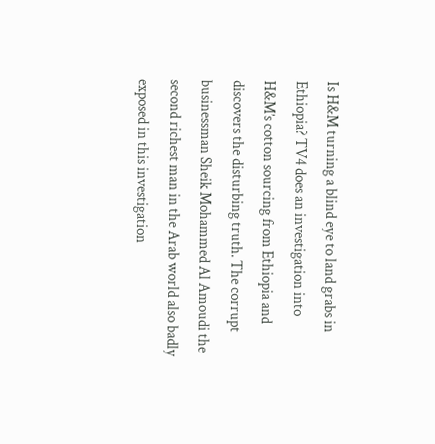Is H&M turning a blind eye to land grabs in Ethiopia? TV4 does an investigation into H&M’s cotton sourcing from Ethiopia and discovers the disturbing truth. The corrupt businessman Sheik Mohammed Al Amoudi the second richest man in the Arab world also badly exposed in this investigation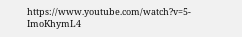https://www.youtube.com/watch?v=5-ImoKhymL4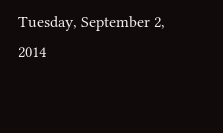Tuesday, September 2, 2014